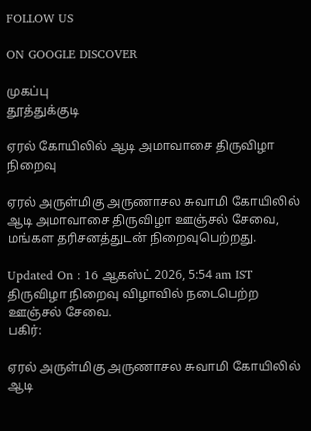FOLLOW US

ON GOOGLE DISCOVER

முகப்பு
தூத்துக்குடி

ஏரல் கோயிலில் ஆடி அமாவாசை திருவிழா நிறைவு

ஏரல் அருள்மிகு அருணாசல சுவாமி கோயிலில் ஆடி அமாவாசை திருவிழா ஊஞ்சல் சேவை, மங்கள தரிசனத்துடன் நிறைவுபெற்றது.

Updated On : 16 ஆகஸ்ட் 2026, 5:54 am IST
திருவிழா நிறைவு விழாவில் நடைபெற்ற ஊஞ்சல் சேவை.
பகிர்:

ஏரல் அருள்மிகு அருணாசல சுவாமி கோயிலில் ஆடி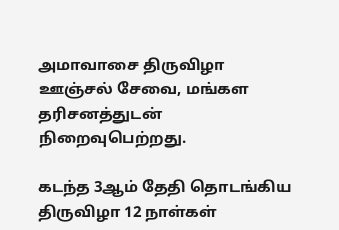அமாவாசை திருவிழா ஊஞ்சல் சேவை, மங்கள தரிசனத்துடன் நிறைவுபெற்றது.

கடந்த 3ஆம் தேதி தொடங்கிய திருவிழா 12 நாள்கள்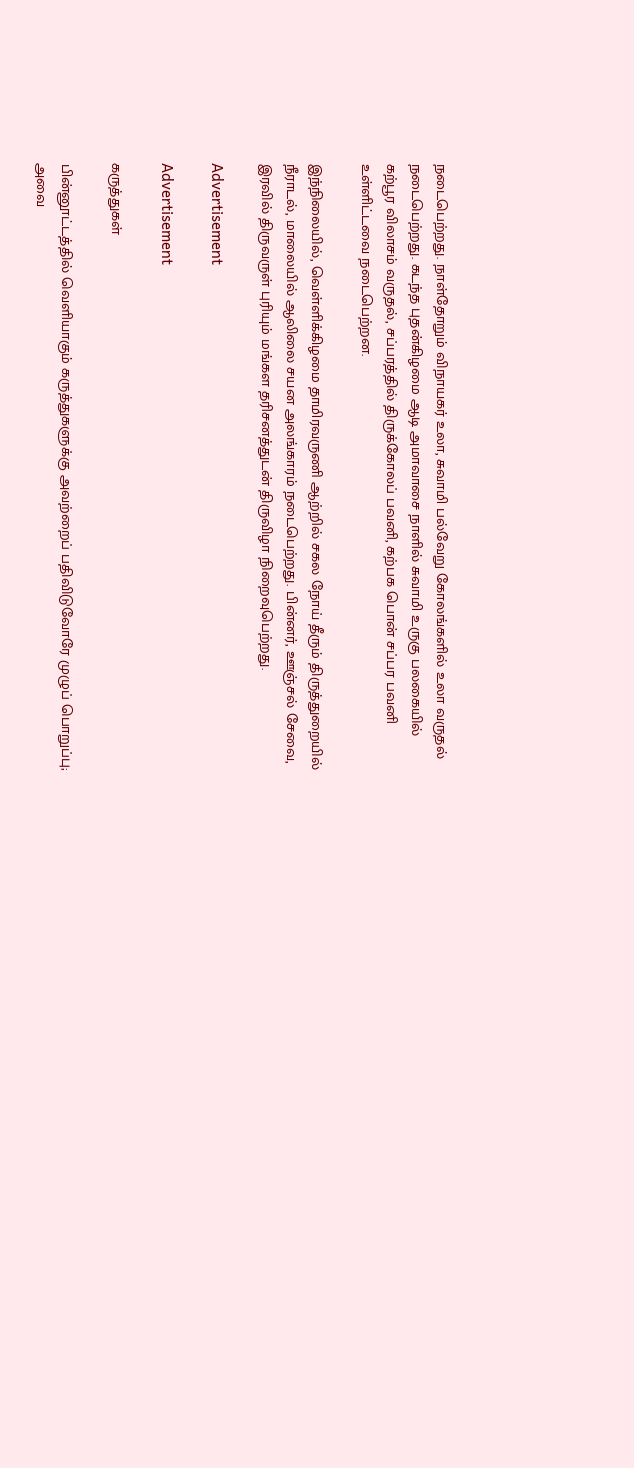நடைபெற்றது. நாள்தோறும் விநாயகர் உலா, சுவாமி பல்வேறு கோலங்களில் உலா வருதல் நடைபெற்றது. கடந்த புதன்கிழமை ஆடி அமாவாசை நாளில் சுவாமி உருகு பலகையில் கற்பூர விலாசம் வருதல், சப்பரத்தில் திருக்கோலப் பவனி, கற்பக பொன் சப்பர பவனி உள்ளிட்டவை நடைபெற்றன.

இந்நிலையில், வெள்ளிக்கிழமை தாமிரவருணி ஆற்றில் சகல நோய் தீரும் திருத்துறையில் நீராடல், மாலையில் ஆலிலை சயன அலங்காரம் நடைபெற்றது. பின்னர், ஊஞ்சல் சேவை, இரவில் திருவருள் புரியும் மங்கள தரிசனத்துடன் திருவிழா நிறைவுபெற்றது.

Advertisement

Advertisement

கருத்துகள்

பின்னூட்டத்தில் வெளியாகும் கருத்துகளுக்கு அவற்றைப் பதிவிடுவோரே முழுப் பொறுப்பு; அவை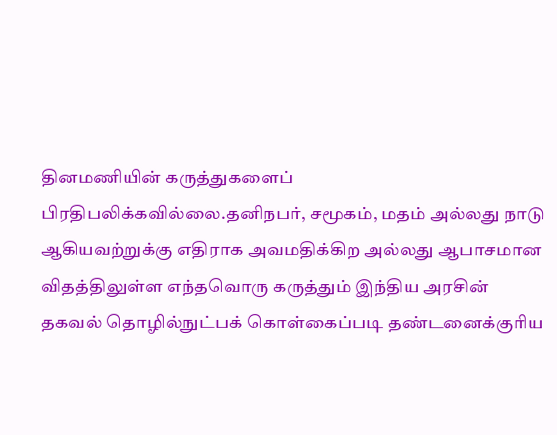தினமணியின் கருத்துகளைப் பிரதிபலிக்கவில்லை.தனிநபர், சமூகம், மதம் அல்லது நாடு ஆகியவற்றுக்கு எதிராக அவமதிக்கிற அல்லது ஆபாசமான விதத்திலுள்ள எந்தவொரு கருத்தும் இந்திய அரசின் தகவல் தொழில்நுட்பக் கொள்கைப்படி தண்டனைக்குரிய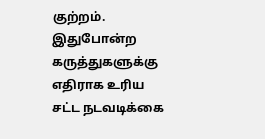குற்றம். இதுபோன்ற கருத்துகளுக்கு எதிராக உரிய சட்ட நடவடிக்கை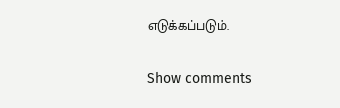எடுக்கப்படும்.

Show comments